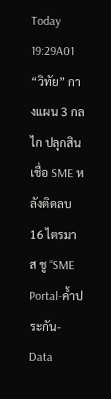Today 19:29A01 “วิทัย” กางแผน 3 กลไก ปลุกสินเชื่อ SME หลังติดลบ 16 ไตรมาส ชู “SME Portal-ค้ำประกัน-Data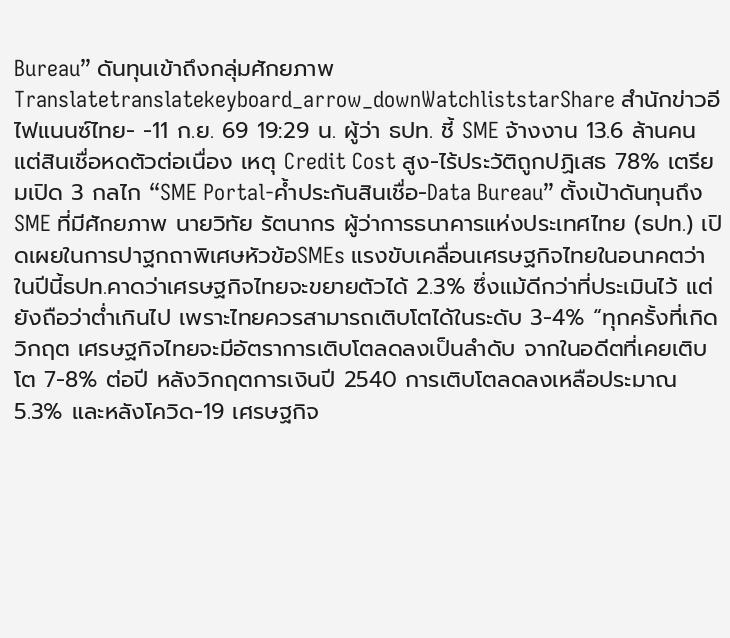Bureau” ดันทุนเข้าถึงกลุ่มศักยภาพTranslatetranslatekeyboard_arrow_downWatchliststarShare สำนักข่าวอีไฟแนนซ์ไทย- -11 ก.ย. 69 19:29 น. ผู้ว่า ธปท. ชี้ SME จ้างงาน 13.6 ล้านคน แต่สินเชื่อหดตัวต่อเนื่อง เหตุ Credit Cost สูง-ไร้ประวัติถูกปฏิเสธ 78% เตรียมเปิด 3 กลไก “SME Portal-ค้ำประกันสินเชื่อ-Data Bureau” ตั้งเป้าดันทุนถึง SME ที่มีศักยภาพ นายวิทัย รัตนากร ผู้ว่าการธนาคารแห่งประเทศไทย (ธปท.) เปิดเผยในการปาฐกถาพิเศษหัวข้อSMEs แรงขับเคลื่อนเศรษฐกิจไทยในอนาคตว่า ในปีนี้ธปท.คาดว่าเศรษฐกิจไทยจะขยายตัวได้ 2.3% ซึ่งแม้ดีกว่าที่ประเมินไว้ แต่ยังถือว่าต่ำเกินไป เพราะไทยควรสามารถเติบโตได้ในระดับ 3-4% “ทุกครั้งที่เกิดวิกฤต เศรษฐกิจไทยจะมีอัตราการเติบโตลดลงเป็นลำดับ จากในอดีตที่เคยเติบโต 7-8% ต่อปี หลังวิกฤตการเงินปี 2540 การเติบโตลดลงเหลือประมาณ 5.3% และหลังโควิด-19 เศรษฐกิจ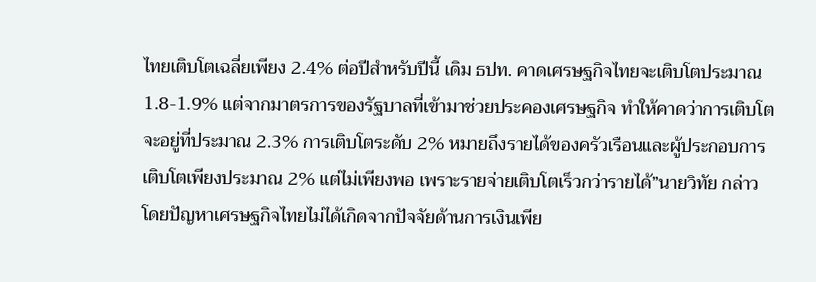ไทยเติบโตเฉลี่ยเพียง 2.4% ต่อปีสำหรับปีนี้ เดิม ธปท. คาดเศรษฐกิจไทยจะเติบโตประมาณ 1.8-1.9% แต่จากมาตรการของรัฐบาลที่เข้ามาช่วยประคองเศรษฐกิจ ทำให้คาดว่าการเติบโตจะอยู่ที่ประมาณ 2.3% การเติบโตระดับ 2% หมายถึงรายได้ของครัวเรือนและผู้ประกอบการเติบโตเพียงประมาณ 2% แต่ไม่เพียงพอ เพราะรายจ่ายเติบโตเร็วกว่ารายได้”นายวิทัย กล่าว โดยปัญหาเศรษฐกิจไทยไม่ได้เกิดจากปัจจัยด้านการเงินเพีย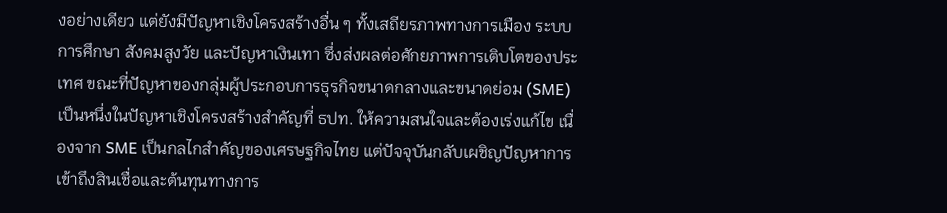งอย่างเดียว แต่ยังมีปัญหาเชิงโครงสร้างอื่น ๆ ทั้งเสถียรภาพทางการเมือง ระบบการศึกษา สังคมสูงวัย และปัญหาเงินเทา ซึ่งส่งผลต่อศักยภาพการเติบโตของประเทศ ขณะที่ปัญหาของกลุ่มผู้ประกอบการธุรกิจขนาดกลางและขนาดย่อม (SME) เป็นหนึ่งในปัญหาเชิงโครงสร้างสำคัญที่ ธปท. ให้ความสนใจและต้องเร่งแก้ไข เนื่องจาก SME เป็นกลไกสำคัญของเศรษฐกิจไทย แต่ปัจจุบันกลับเผชิญปัญหาการเข้าถึงสินเชื่อและต้นทุนทางการ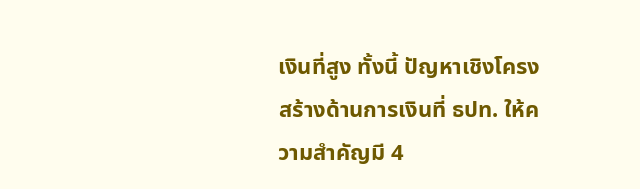เงินที่สูง ทั้งนี้ ปัญหาเชิงโครงสร้างด้านการเงินที่ ธปท. ให้ความสำคัญมี 4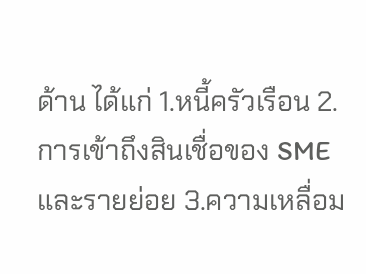ด้าน ได้แก่ 1.หนี้ครัวเรือน 2.การเข้าถึงสินเชื่อของ SME และรายย่อย 3.ความเหลื่อม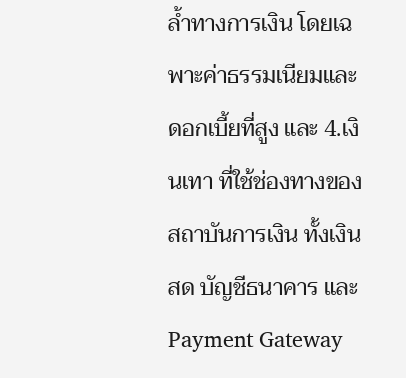ล้ำทางการเงิน โดยเฉพาะค่าธรรมเนียมและดอกเบี้ยที่สูง และ 4.เงินเทา ที่ใช้ช่องทางของสถาบันการเงิน ทั้งเงินสด บัญชีธนาคาร และ Payment Gateway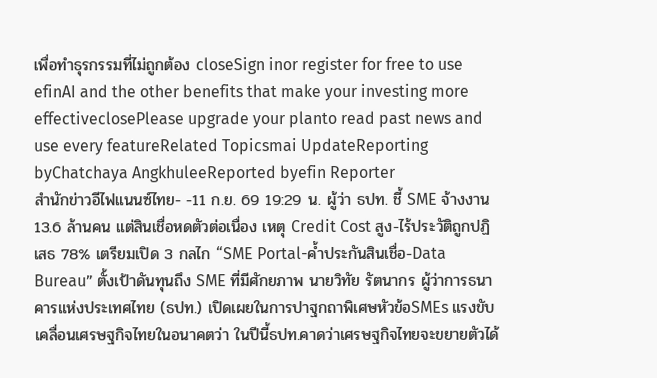เพื่อทำธุรกรรมที่ไม่ถูกต้อง closeSign inor register for free to use efinAI and the other benefits that make your investing more effectiveclosePlease upgrade your planto read past news and use every featureRelated Topicsmai UpdateReporting byChatchaya AngkhuleeReported byefin Reporter
สำนักข่าวอีไฟแนนซ์ไทย- -11 ก.ย. 69 19:29 น. ผู้ว่า ธปท. ชี้ SME จ้างงาน 13.6 ล้านคน แต่สินเชื่อหดตัวต่อเนื่อง เหตุ Credit Cost สูง-ไร้ประวัติถูกปฏิเสธ 78% เตรียมเปิด 3 กลไก “SME Portal-ค้ำประกันสินเชื่อ-Data Bureau” ตั้งเป้าดันทุนถึง SME ที่มีศักยภาพ นายวิทัย รัตนากร ผู้ว่าการธนาคารแห่งประเทศไทย (ธปท.) เปิดเผยในการปาฐกถาพิเศษหัวข้อSMEs แรงขับเคลื่อนเศรษฐกิจไทยในอนาคตว่า ในปีนี้ธปท.คาดว่าเศรษฐกิจไทยจะขยายตัวได้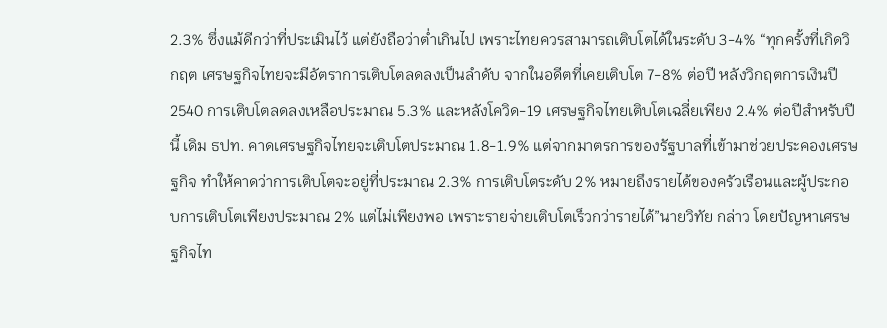2.3% ซึ่งแม้ดีกว่าที่ประเมินไว้ แต่ยังถือว่าต่ำเกินไป เพราะไทยควรสามารถเติบโตได้ในระดับ 3-4% “ทุกครั้งที่เกิดวิกฤต เศรษฐกิจไทยจะมีอัตราการเติบโตลดลงเป็นลำดับ จากในอดีตที่เคยเติบโต 7-8% ต่อปี หลังวิกฤตการเงินปี 2540 การเติบโตลดลงเหลือประมาณ 5.3% และหลังโควิด-19 เศรษฐกิจไทยเติบโตเฉลี่ยเพียง 2.4% ต่อปีสำหรับปีนี้ เดิม ธปท. คาดเศรษฐกิจไทยจะเติบโตประมาณ 1.8-1.9% แต่จากมาตรการของรัฐบาลที่เข้ามาช่วยประคองเศรษฐกิจ ทำให้คาดว่าการเติบโตจะอยู่ที่ประมาณ 2.3% การเติบโตระดับ 2% หมายถึงรายได้ของครัวเรือนและผู้ประกอบการเติบโตเพียงประมาณ 2% แต่ไม่เพียงพอ เพราะรายจ่ายเติบโตเร็วกว่ารายได้”นายวิทัย กล่าว โดยปัญหาเศรษฐกิจไท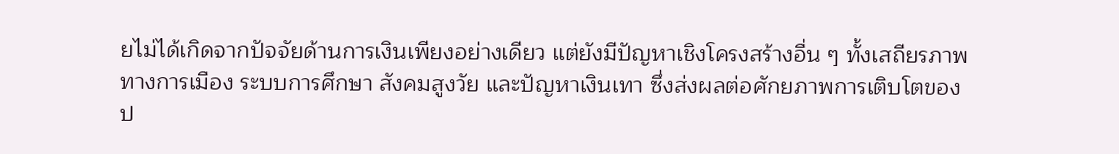ยไม่ได้เกิดจากปัจจัยด้านการเงินเพียงอย่างเดียว แต่ยังมีปัญหาเชิงโครงสร้างอื่น ๆ ทั้งเสถียรภาพทางการเมือง ระบบการศึกษา สังคมสูงวัย และปัญหาเงินเทา ซึ่งส่งผลต่อศักยภาพการเติบโตของป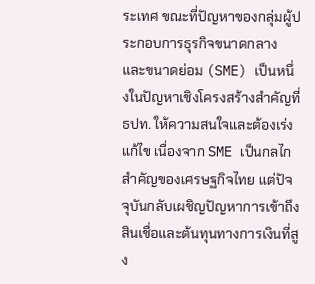ระเทศ ขณะที่ปัญหาของกลุ่มผู้ประกอบการธุรกิจขนาดกลางและขนาดย่อม (SME) เป็นหนึ่งในปัญหาเชิงโครงสร้างสำคัญที่ ธปท. ให้ความสนใจและต้องเร่งแก้ไข เนื่องจาก SME เป็นกลไกสำคัญของเศรษฐกิจไทย แต่ปัจจุบันกลับเผชิญปัญหาการเข้าถึงสินเชื่อและต้นทุนทางการเงินที่สูง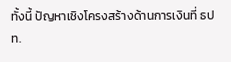ทั้งนี้ ปัญหาเชิงโครงสร้างด้านการเงินที่ ธปท.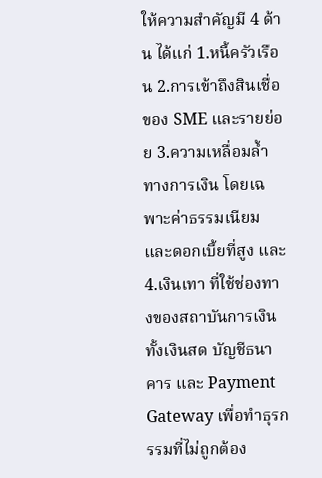ให้ความสำคัญมี 4 ด้าน ได้แก่ 1.หนี้ครัวเรือน 2.การเข้าถึงสินเชื่อของ SME และรายย่อย 3.ความเหลื่อมล้ำทางการเงิน โดยเฉพาะค่าธรรมเนียมและดอกเบี้ยที่สูง และ 4.เงินเทา ที่ใช้ช่องทางของสถาบันการเงิน ทั้งเงินสด บัญชีธนาคาร และ Payment Gateway เพื่อทำธุรกรรมที่ไม่ถูกต้อง